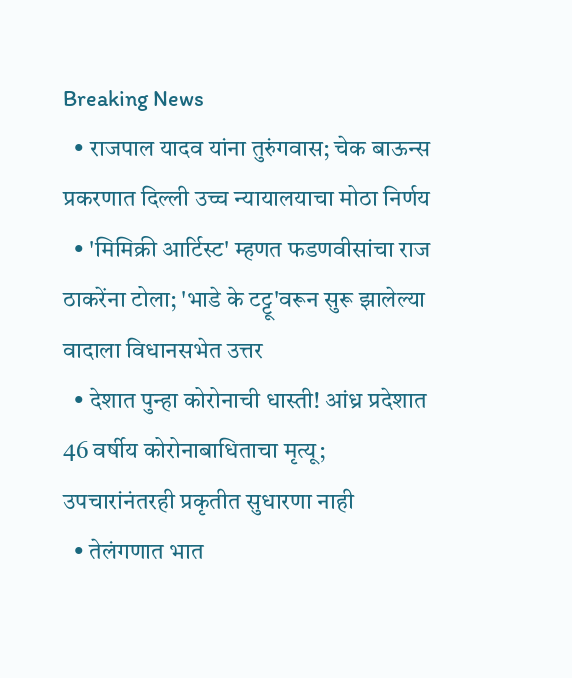Breaking News
  • राजपाल यादव यांना तुरुंगवास; चेक बाऊन्स प्रकरणात दिल्ली उच्च न्यायालयाचा मोठा निर्णय
  • 'मिमिक्री आर्टिस्ट' म्हणत फडणवीसांचा राज ठाकरेंना टोला; 'भाडे के टट्टू'वरून सुरू झालेल्या वादाला विधानसभेत उत्तर
  • देशात पुन्हा कोरोनाची धास्ती! आंध्र प्रदेशात 46 वर्षीय कोरोनाबाधिताचा मृत्यू; उपचारांनंतरही प्रकृतीत सुधारणा नाही
  • तेलंगणात भात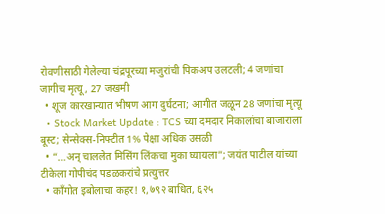रोवणीसाठी गेलेल्या चंद्रपूरच्या मजुरांची पिकअप उलटली; 4 जणांचा जागीच मृत्यू , 27 जखमी
  • शूज कारखान्यात भीषण आग दुर्घटना; आगीत जळून 28 जणांचा मृत्यू
  • Stock Market Update : TCS च्या दमदार निकालांचा बाजाराला बूस्ट; सेन्सेक्स-निफ्टीत 1% पेक्षा अधिक उसळी
  • “…अन् चाललेत मिसिंग लिंकचा मुका घ्यायला”; जयंत पाटील यांच्या टीकेला गोपीचंद पडळकरांचे प्रत्युत्तर
  • काँगोत इबोलाचा कहर! १,७९२ बाधित, ६२५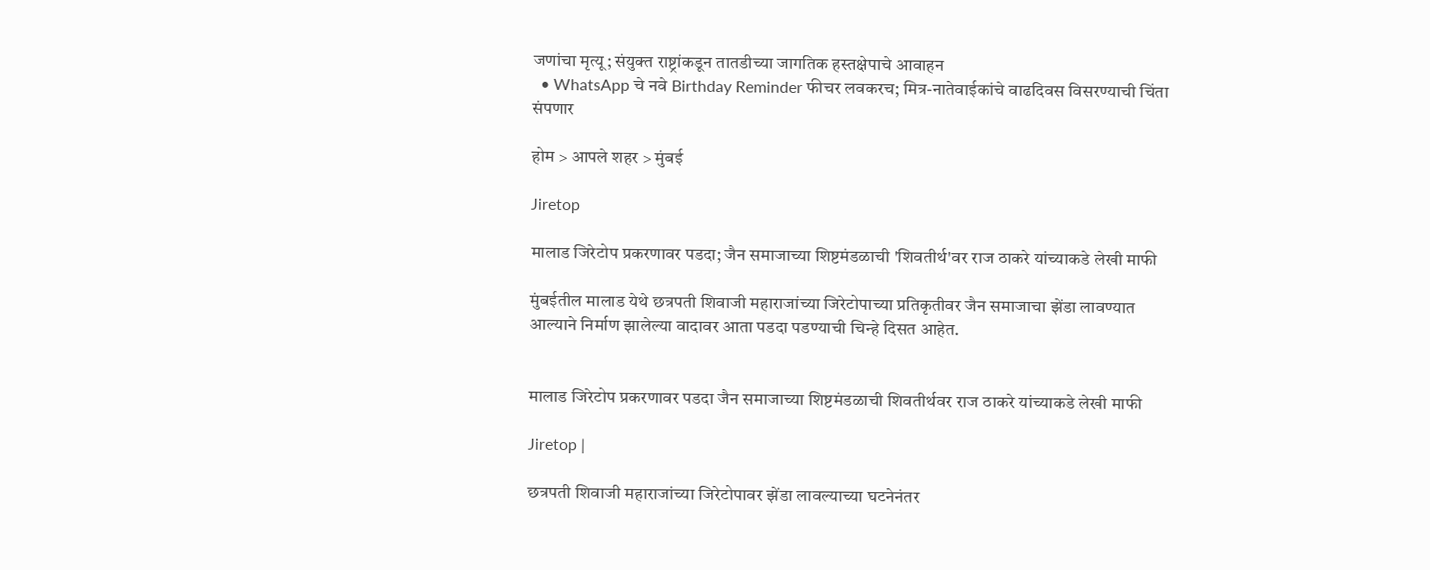जणांचा मृत्यू; संयुक्त राष्ट्रांकडून तातडीच्या जागतिक हस्तक्षेपाचे आवाहन
  • WhatsApp चे नवे Birthday Reminder फीचर लवकरच; मित्र-नातेवाईकांचे वाढदिवस विसरण्याची चिंता संपणार

होम > आपले शहर > मुंबई

Jiretop

मालाड जिरेटोप प्रकरणावर पडदा; जैन समाजाच्या शिष्टमंडळाची 'शिवतीर्थ'वर राज ठाकरे यांच्याकडे लेखी माफी

मुंबईतील मालाड येथे छत्रपती शिवाजी महाराजांच्या जिरेटोपाच्या प्रतिकृतीवर जैन समाजाचा झेंडा लावण्यात आल्याने निर्माण झालेल्या वादावर आता पडदा पडण्याची चिन्हे दिसत आहेत.


मालाड जिरेटोप प्रकरणावर पडदा जैन समाजाच्या शिष्टमंडळाची शिवतीर्थवर राज ठाकरे यांच्याकडे लेखी माफी

Jiretop |

छत्रपती शिवाजी महाराजांच्या जिरेटोपावर झेंडा लावल्याच्या घटनेनंतर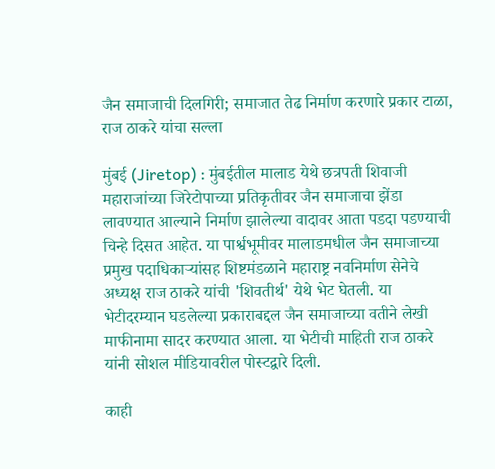जैन समाजाची दिलगिरी; समाजात तेढ निर्माण करणारे प्रकार टाळा, राज ठाकरे यांचा सल्ला

मुंबई (Jiretop) : मुंबईतील मालाड येथे छत्रपती शिवाजी महाराजांच्या जिरेटोपाच्या प्रतिकृतीवर जैन समाजाचा झेंडा लावण्यात आल्याने निर्माण झालेल्या वादावर आता पडदा पडण्याची चिन्हे दिसत आहेत. या पार्श्वभूमीवर मालाडमधील जैन समाजाच्या प्रमुख पदाधिकाऱ्यांसह शिष्टमंडळाने महाराष्ट्र नवनिर्माण सेनेचे अध्यक्ष राज ठाकरे यांची 'शिवतीर्थ' येथे भेट घेतली. या भेटीदरम्यान घडलेल्या प्रकाराबद्दल जैन समाजाच्या वतीने लेखी माफीनामा सादर करण्यात आला. या भेटीची माहिती राज ठाकरे यांनी सोशल मीडियावरील पोस्टद्वारे दिली.

काही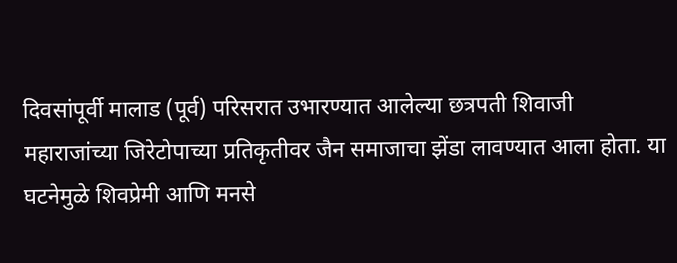दिवसांपूर्वी मालाड (पूर्व) परिसरात उभारण्यात आलेल्या छत्रपती शिवाजी महाराजांच्या जिरेटोपाच्या प्रतिकृतीवर जैन समाजाचा झेंडा लावण्यात आला होता. या घटनेमुळे शिवप्रेमी आणि मनसे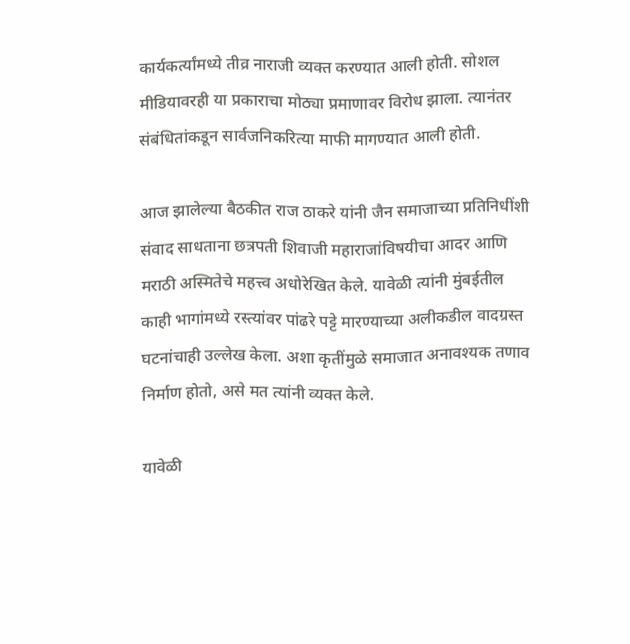कार्यकर्त्यांमध्ये तीव्र नाराजी व्यक्त करण्यात आली होती. सोशल मीडियावरही या प्रकाराचा मोठ्या प्रमाणावर विरोध झाला. त्यानंतर संबंधितांकडून सार्वजनिकरित्या माफी मागण्यात आली होती.

आज झालेल्या बैठकीत राज ठाकरे यांनी जैन समाजाच्या प्रतिनिधींशी संवाद साधताना छत्रपती शिवाजी महाराजांविषयीचा आदर आणि मराठी अस्मितेचे महत्त्व अधोरेखित केले. यावेळी त्यांनी मुंबईतील काही भागांमध्ये रस्त्यांवर पांढरे पट्टे मारण्याच्या अलीकडील वादग्रस्त घटनांचाही उल्लेख केला. अशा कृतींमुळे समाजात अनावश्यक तणाव निर्माण होतो, असे मत त्यांनी व्यक्त केले.

यावेळी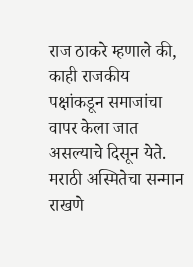राज ठाकरे म्हणाले की, काही राजकीय पक्षांकडून समाजांचा वापर केला जात असल्याचे दिसून येते. मराठी अस्मितेचा सन्मान राखणे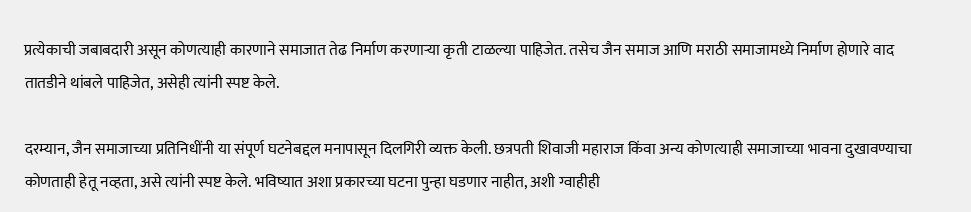प्रत्येकाची जबाबदारी असून कोणत्याही कारणाने समाजात तेढ निर्माण करणाऱ्या कृती टाळल्या पाहिजेत. तसेच जैन समाज आणि मराठी समाजामध्ये निर्माण होणारे वाद तातडीने थांबले पाहिजेत, असेही त्यांनी स्पष्ट केले.

दरम्यान, जैन समाजाच्या प्रतिनिधींनी या संपूर्ण घटनेबद्दल मनापासून दिलगिरी व्यक्त केली. छत्रपती शिवाजी महाराज किंवा अन्य कोणत्याही समाजाच्या भावना दुखावण्याचा कोणताही हेतू नव्हता, असे त्यांनी स्पष्ट केले. भविष्यात अशा प्रकारच्या घटना पुन्हा घडणार नाहीत, अशी ग्वाहीही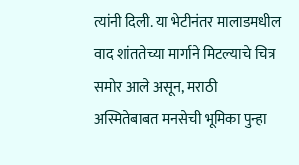त्यांनी दिली. या भेटीनंतर मालाडमधील वाद शांततेच्या मार्गाने मिटल्याचे चित्र समोर आले असून, मराठी अस्मितेबाबत मनसेची भूमिका पुन्हा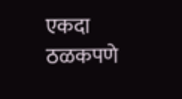एकदा ठळकपणे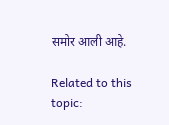समोर आली आहे.

Related to this topic: